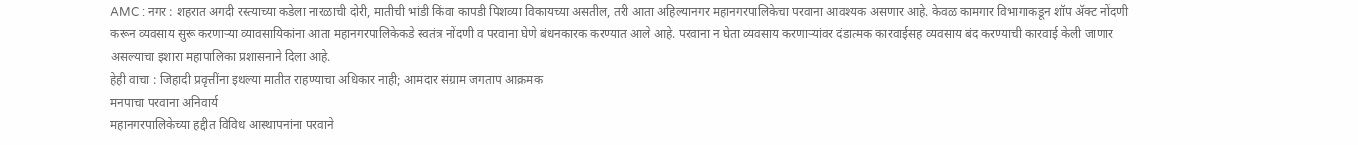AMC : नगर : शहरात अगदी रस्त्याच्या कडेला नारळाची दोरी, मातीची भांडी किंवा कापडी पिशव्या विकायच्या असतील, तरी आता अहिल्यानगर महानगरपालिकेचा परवाना आवश्यक असणार आहे. केवळ कामगार विभागाकडून शॉप ॲक्ट नोंदणी करून व्यवसाय सुरू करणाऱ्या व्यावसायिकांना आता महानगरपालिकेकडे स्वतंत्र नोंदणी व परवाना घेणे बंधनकारक करण्यात आले आहे. परवाना न घेता व्यवसाय करणाऱ्यांवर दंडात्मक कारवाईसह व्यवसाय बंद करण्याची कारवाई केली जाणार असल्याचा इशारा महापालिका प्रशासनाने दिला आहे.
हेही वाचा : जिहादी प्रवृत्तींना इथल्या मातीत राहण्याचा अधिकार नाही; आमदार संग्राम जगताप आक्रमक
मनपाचा परवाना अनिवार्य
महानगरपालिकेच्या हद्दीत विविध आस्थापनांना परवाने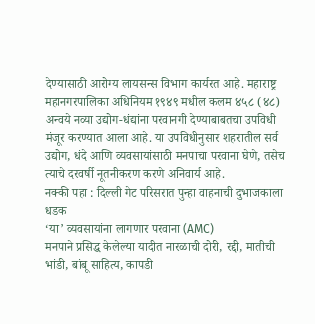देण्यासाठी आरोग्य लायसन्स विभाग कार्यरत आहे. महाराष्ट्र महानगरपालिका अधिनियम १९४९ मधील कलम ४५८ (४८) अन्वये नव्या उद्योग-धंद्यांना परवानगी देण्याबाबतचा उपविधी मंजूर करण्यात आला आहे. या उपविधीनुसार शहरातील सर्व उद्योग, धंदे आणि व्यवसायांसाठी मनपाचा परवाना घेणे, तसेच त्याचे दरवर्षी नूतनीकरण करणे अनिवार्य आहे.
नक्की पहा : दिल्ली गेट परिसरात पुन्हा वाहनाची दुभाजकाला धडक
‘या’ व्यवसायांना लागणार परवाना (AMC)
मनपाने प्रसिद्ध केलेल्या यादीत नारळाची दोरी, रद्दी, मातीची भांडी, बांबू साहित्य, कापडी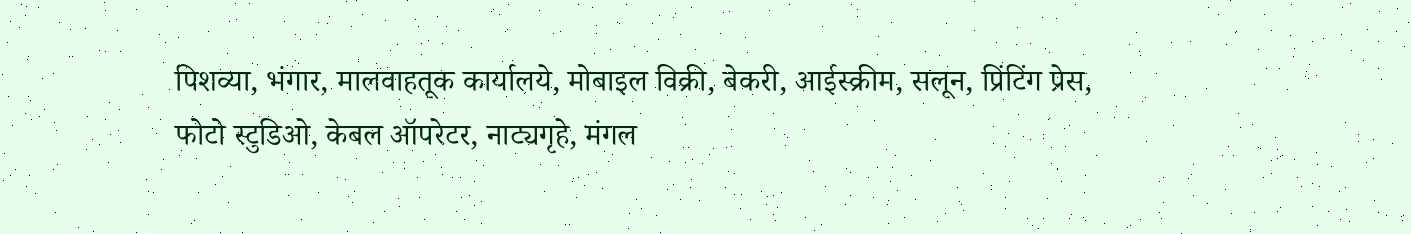पिशव्या, भंगार, मालवाहतूक कार्यालये, मोबाइल विक्री, बेकरी, आईस्क्रीम, सलून, प्रिंटिंग प्रेस, फोटो स्टुडिओ, केबल ऑपरेटर, नाट्यगृहे, मंगल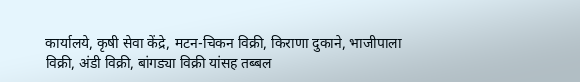कार्यालये, कृषी सेवा केंद्रे, मटन-चिकन विक्री, किराणा दुकाने, भाजीपाला विक्री, अंडी विक्री, बांगड्या विक्री यांसह तब्बल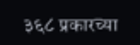३६८ प्रकारच्या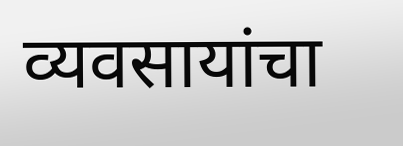व्यवसायांचा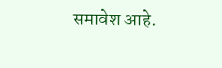समावेश आहे.